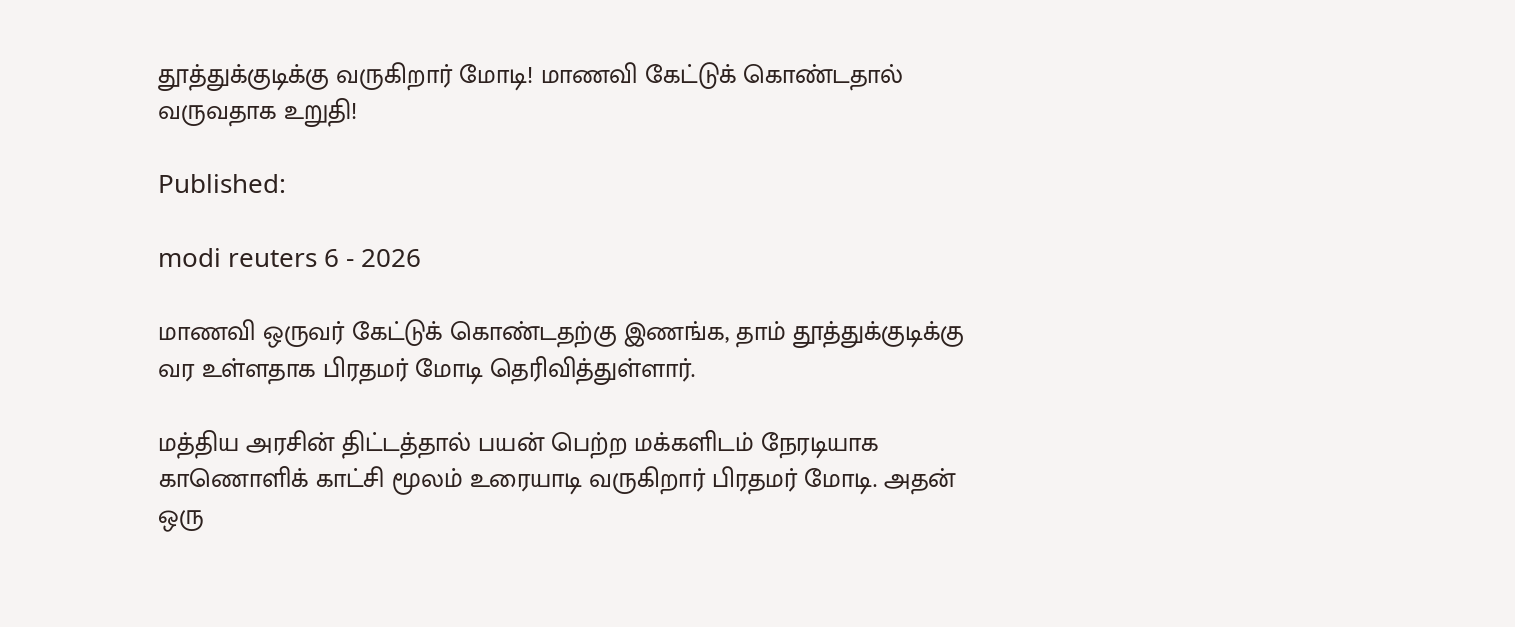தூத்துக்குடிக்கு வருகிறார் மோடி! மாணவி கேட்டுக் கொண்டதால் வருவதாக உறுதி!

Published:

modi reuters 6 - 2026

மாணவி ஒருவர் கேட்டுக் கொண்டதற்கு இணங்க, தாம் தூத்துக்குடிக்கு வர உள்ளதாக பிரதமர் மோடி தெரிவித்துள்ளார்.

மத்திய அரசின் திட்டத்தால் பயன் பெற்ற மக்களிடம் நேரடியாக காணொளிக் காட்சி மூலம் உரையாடி வருகிறார் பிரதமர் மோடி. அதன் ஒரு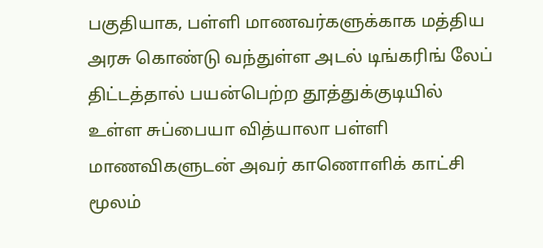பகுதியாக, பள்ளி மாணவர்களுக்காக மத்திய அரசு கொண்டு வந்துள்ள அடல் டிங்கரிங் லேப் திட்டத்தால் பயன்பெற்ற தூத்துக்குடியில் உள்ள சுப்பையா வித்யாலா பள்ளி மாணவிகளுடன் அவர் காணொளிக் காட்சி மூலம்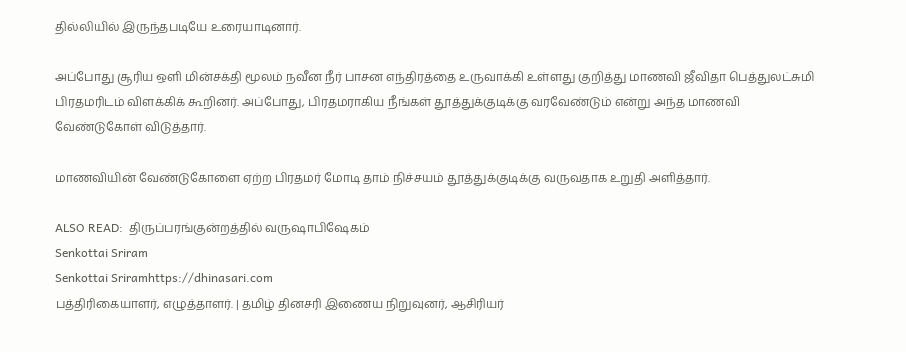தில்லியில் இருந்தபடியே உரையாடினார்.

அப்போது சூரிய ஒளி மின்சக்தி மூலம் நவீன நீர் பாசன எந்திரத்தை உருவாக்கி உள்ளது குறித்து மாணவி ஜீவிதா பெத்துலட்சுமி  பிரதமரிடம் விளக்கிக் கூறினர். அப்போது, பிரதமராகிய நீங்கள் தூத்துக்குடிக்கு வரவேண்டும் என்று அந்த மாணவி வேண்டுகோள் விடுத்தார்.

மாணவியின் வேண்டுகோளை ஏற்ற பிரதமர் மோடி தாம் நிச்சயம் தூத்துக்குடிக்கு வருவதாக உறுதி அளித்தார்.

ALSO READ:  திருப்பரங்குன்றத்தில் வருஷாபிஷேகம்
Senkottai Sriram
Senkottai Sriramhttps://dhinasari.com
பத்திரிகையாளர், எழுத்தாளர். | தமிழ் தினசரி இணைய நிறுவுனர், ஆசிரியர்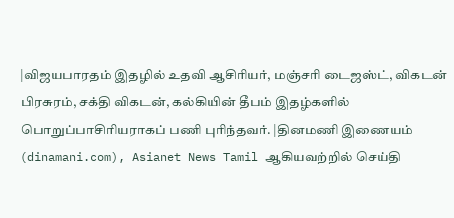|விஜயபாரதம் இதழில் உதவி ஆசிரியர், மஞ்சரி டைஜஸ்ட், விகடன் பிரசுரம், சக்தி விகடன், கல்கியின் தீபம் இதழ்களில் பொறுப்பாசிரியராகப் பணி புரிந்தவர். |தினமணி இணையம் (dinamani.com), Asianet News Tamil ஆகியவற்றில் செய்தி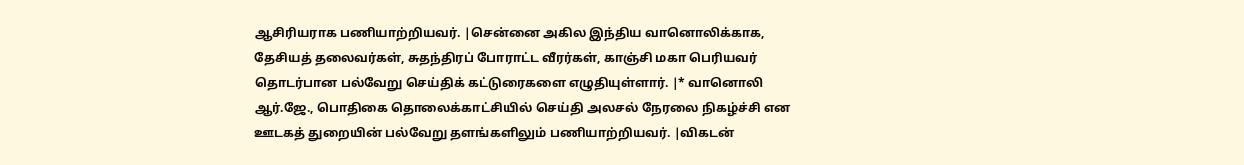ஆசிரியராக பணியாற்றியவர். |சென்னை அகில இந்திய வானொலிக்காக, தேசியத் தலைவர்கள், சுதந்திரப் போராட்ட வீரர்கள், காஞ்சி மகா பெரியவர் தொடர்பான பல்வேறு செய்திக் கட்டுரைகளை எழுதியுள்ளார். |* வானொலி ஆர்.ஜே., பொதிகை தொலைக்காட்சியில் செய்தி அலசல் நேரலை நிகழ்ச்சி என ஊடகத் துறையின் பல்வேறு தளங்களிலும் பணியாற்றியவர். |விகடன்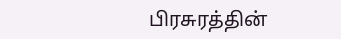பிரசுரத்தின்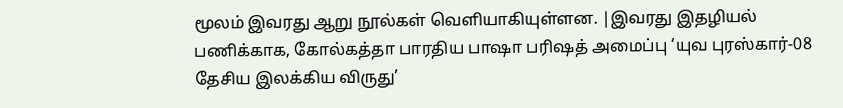மூலம் இவரது ஆறு நூல்கள் வெளியாகியுள்ளன. |இவரது இதழியல் பணிக்காக, கோல்கத்தா பாரதிய பாஷா பரிஷத் அமைப்பு ‘யுவ புரஸ்கார்-08 தேசிய இலக்கிய விருது’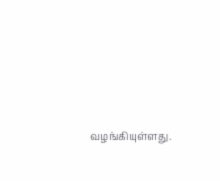வழங்கியுள்ளது.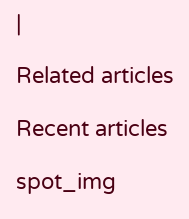|

Related articles

Recent articles

spot_img